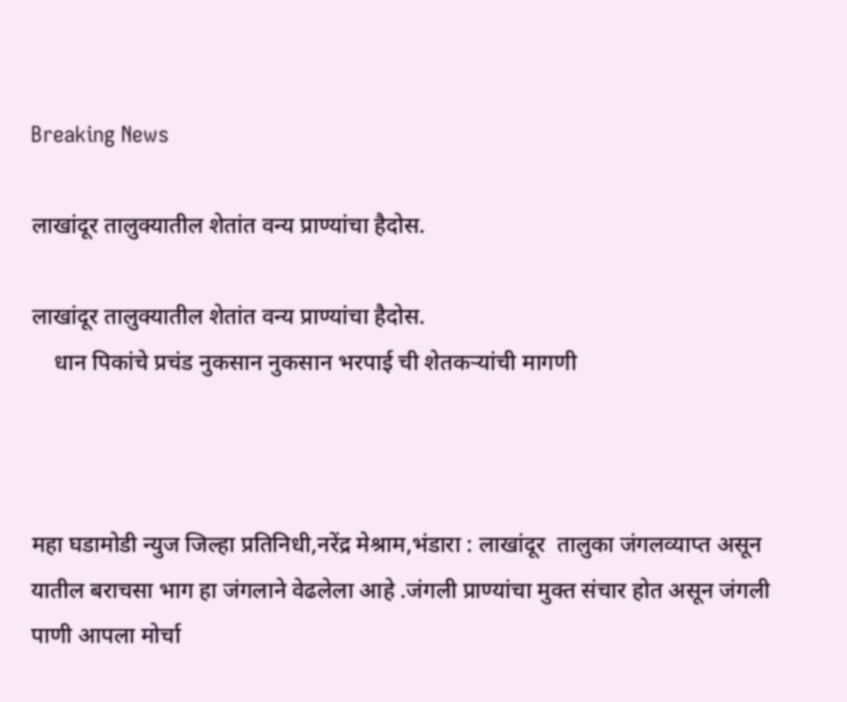Breaking News

लाखांदूर तालुक्यातील शेतांत वन्य प्राण्यांचा हैदोस.

लाखांदूर तालुक्यातील शेतांत वन्य प्राण्यांचा हैदोस.
    धान पिकांचे प्रचंड नुकसान नुकसान भरपाई ची शेतकऱ्यांची मागणी



महा घडामोडी न्युज जिल्हा प्रतिनिधी,नरेंद्र मेश्राम,भंडारा : लाखांदूर  तालुका जंगलव्याप्त असून यातील बराचसा भाग हा जंगलाने वेढलेला आहे .जंगली प्राण्यांचा मुक्त संचार होत असून जंगली पाणी आपला मोर्चा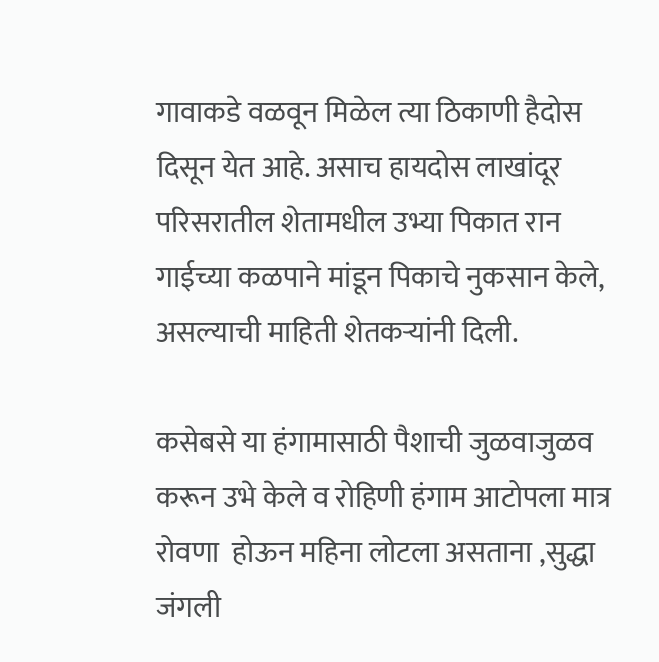गावाकडे वळवून मिळेल त्या ठिकाणी हैदोस दिसून येत आहे. असाच हायदोस लाखांदूर परिसरातील शेतामधील उभ्या पिकात रान गाईच्या कळपाने मांडून पिकाचे नुकसान केले, असल्याची माहिती शेतकऱ्यांनी दिली.

कसेबसे या हंगामासाठी पैशाची जुळवाजुळव करून उभे केले व रोहिणी हंगाम आटोपला मात्र रोवणा  होऊन महिना लोटला असताना ,सुद्धा जंगली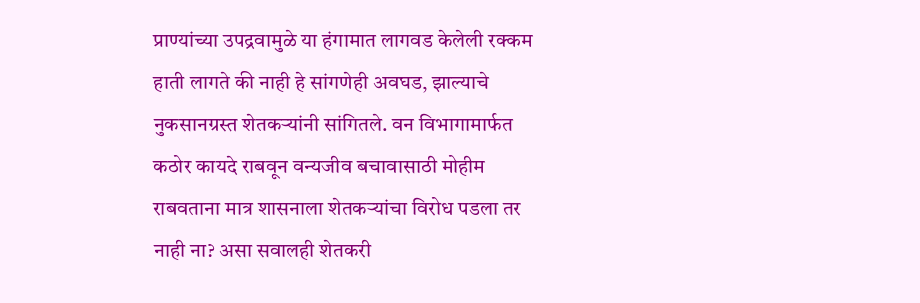प्राण्यांच्या उपद्रवामुळे या हंगामात लागवड केलेली रक्कम हाती लागते की नाही हे सांगणेही अवघड, झाल्याचे नुकसानग्रस्त शेतकऱ्यांनी सांगितले. वन विभागामार्फत कठोर कायदे राबवून वन्यजीव बचावासाठी मोहीम राबवताना मात्र शासनाला शेतकऱ्यांचा विरोध पडला तर नाही ना? असा सवालही शेतकरी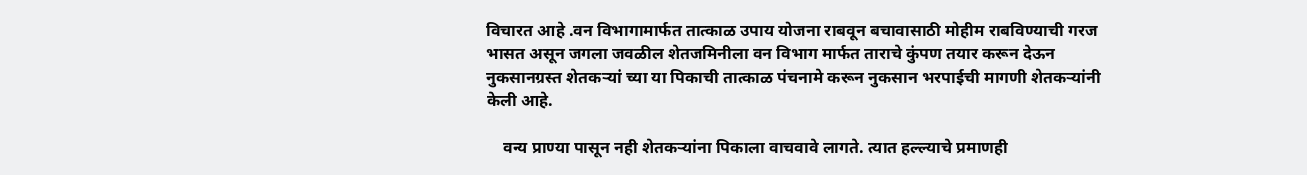विचारत आहे .वन विभागामार्फत तात्काळ उपाय योजना राबवून बचावासाठी मोहीम राबविण्याची गरज भासत असून जगला जवळील शेतजमिनीला वन विभाग मार्फत ताराचे कुंपण तयार करून देऊन नुकसानग्रस्त शेतकर्‍यां च्या या पिकाची तात्काळ पंचनामे करून नुकसान भरपाईची मागणी शेतकर्‍यांनी केली आहे.

    वन्य प्राण्या पासून नही शेतकऱ्यांना पिकाला वाचवावे लागते. त्यात हल्ल्याचे प्रमाणही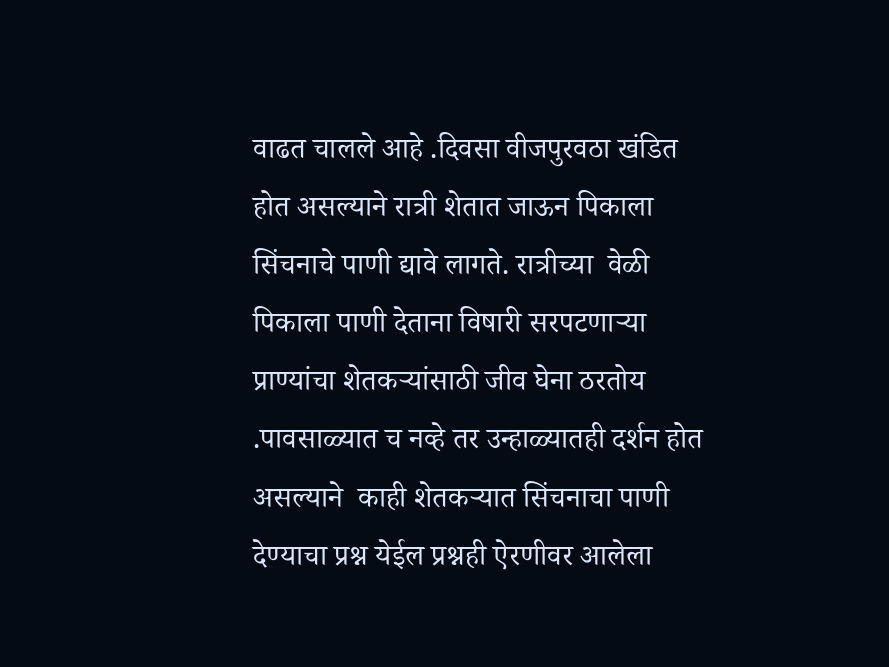वाढत चालले आहे .दिवसा वीजपुरवठा खंडित होत असल्याने रात्री शेतात जाऊन पिकाला सिंचनाचे पाणी द्यावे लागते. रात्रीच्या  वेळी पिकाला पाणी देताना विषारी सरपटणाऱ्या प्राण्यांचा शेतकऱ्यांसाठी जीव घेना ठरतोय .पावसाळ्यात च नव्हे तर उन्हाळ्यातही दर्शन होत असल्याने  काही शेतकर्‍यात सिंचनाचा पाणी देण्याचा प्रश्न येईल प्रश्नही ऐरणीवर आलेला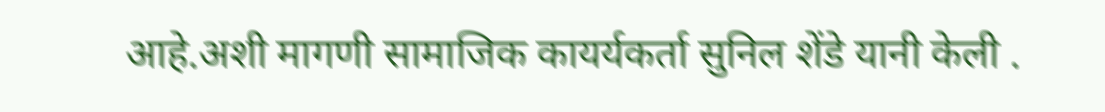आहे.अशी मागणी सामाजिक कायर्यकर्ता सुनिल शेंडे यानी केली .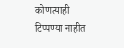कोणत्याही टिप्पण्‍या नाहीत